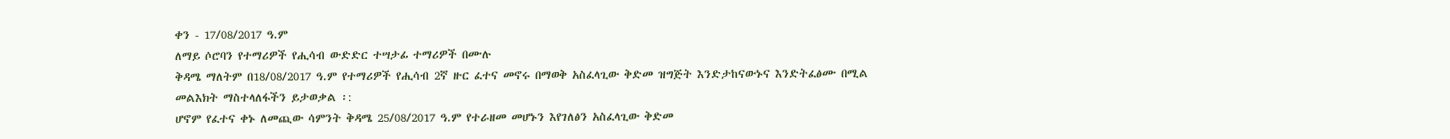ቀን - 17/08/2017 ዓ.ም
ለማይ ሶሮባን የተማሪዎች የሒሳብ ውድድር ተሣታፊ ተማሪዎች በሙሉ
ቅዳሜ ማለትም በ18/08/2017 ዓ.ም የተማሪዎች የሒሳብ 2ኛ ዙር ፈተና መኖሩ በማወቅ አስፈላጊው ቅድመ ዝግጅት እንድታከናውኑና እንድትፈፅሙ በሚል መልእክት ማስተላለፋችን ይታወቃል ፡:
ሆኖም የፈተና ቀኑ ለመጪው ሳምንት ቅዳሜ 25/08/2017 ዓ.ም የተራዘመ መሆኑን እየገለፅን አስፈላጊው ቅድመ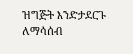ዝግጅት እንድታደርጉ ለማሳሰብ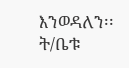እንወዳለን፡፡
ት/ቤቱ